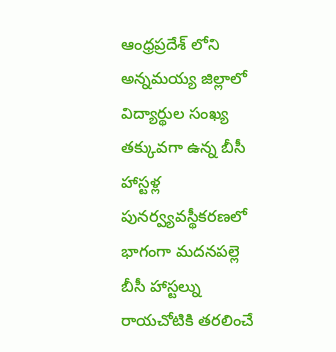ఆంధ్రప్రదేశ్ లోని అన్నమయ్య జిల్లాలో విద్యార్థుల సంఖ్య తక్కువగా ఉన్న బీసీ హాస్టళ్ల పునర్వ్యవస్థీకరణలో భాగంగా మదనపల్లె బీసీ హాస్టల్ను రాయచోటికి తరలించే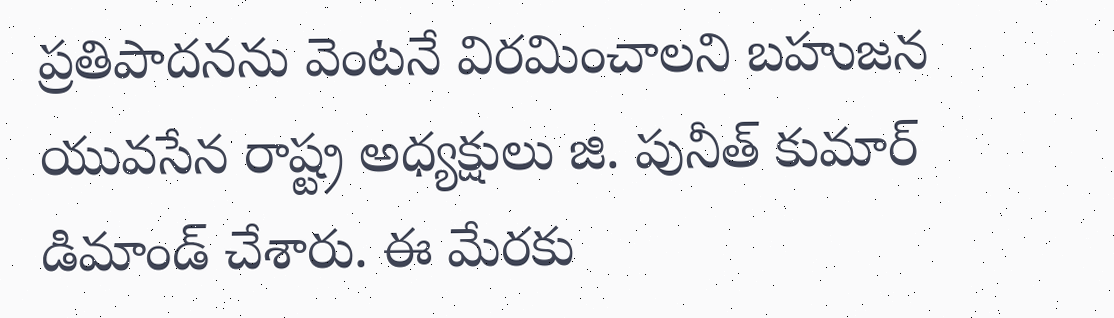ప్రతిపాదనను వెంటనే విరమించాలని బహుజన యువసేన రాష్ట్ర అధ్యక్షులు జి. పునీత్ కుమార్ డిమాండ్ చేశారు. ఈ మేరకు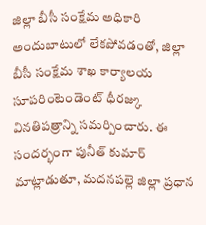జిల్లా బీసీ సంక్షేమ అధికారి అందుబాటులో లేకపోవడంతో, జిల్లా బీసీ సంక్షేమ శాఖ కార్యాలయ సూపరింటెండెంట్ ధీరజ్కు వినతిపత్రాన్ని సమర్పించారు. ఈ సందర్భంగా పునీత్ కుమార్ మాట్లాడుతూ, మదనపల్లె జిల్లా ప్రధాన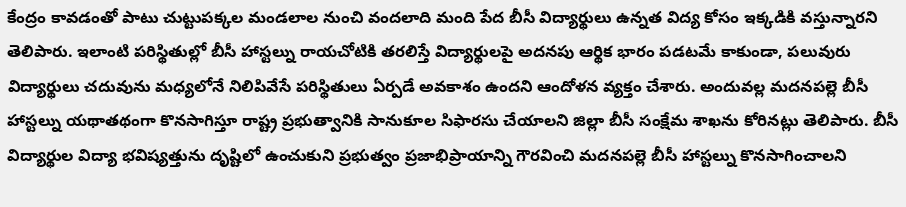కేంద్రం కావడంతో పాటు చుట్టుపక్కల మండలాల నుంచి వందలాది మంది పేద బీసీ విద్యార్థులు ఉన్నత విద్య కోసం ఇక్కడికి వస్తున్నారని తెలిపారు. ఇలాంటి పరిస్థితుల్లో బీసీ హాస్టల్ను రాయచోటికి తరలిస్తే విద్యార్థులపై అదనపు ఆర్థిక భారం పడటమే కాకుండా, పలువురు విద్యార్థులు చదువును మధ్యలోనే నిలిపివేసే పరిస్థితులు ఏర్పడే అవకాశం ఉందని ఆందోళన వ్యక్తం చేశారు. అందువల్ల మదనపల్లె బీసీ హాస్టల్ను యథాతథంగా కొనసాగిస్తూ రాష్ట్ర ప్రభుత్వానికి సానుకూల సిఫారసు చేయాలని జిల్లా బీసీ సంక్షేమ శాఖను కోరినట్లు తెలిపారు. బీసీ విద్యార్థుల విద్యా భవిష్యత్తును దృష్టిలో ఉంచుకుని ప్రభుత్వం ప్రజాభిప్రాయాన్ని గౌరవించి మదనపల్లె బీసీ హాస్టల్ను కొనసాగించాలని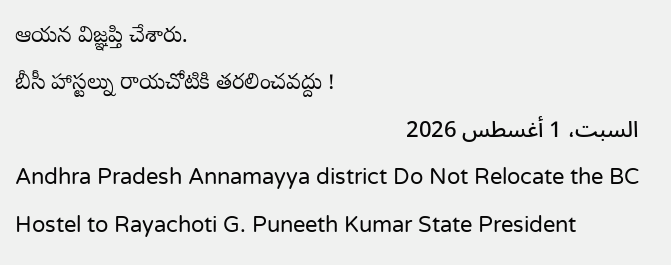ఆయన విజ్ఞప్తి చేశారు.
బీసీ హాస్టల్ను రాయచోటికి తరలించవద్దు !
السبت، 1 أغسطس 2026
Andhra Pradesh Annamayya district Do Not Relocate the BC Hostel to Rayachoti G. Puneeth Kumar State President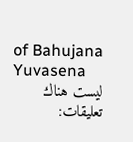of Bahujana Yuvasena
ليست هناك تعليقات: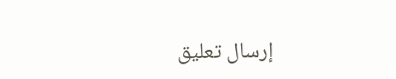إرسال تعليق